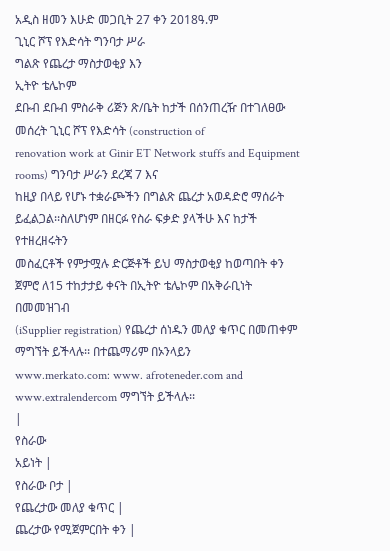አዲስ ዘመን እሁድ መጋቢት 27 ቀን 2018ዓ.ም
ጊኒር ሾፕ የእድሳት ግንባታ ሥራ
ግልጽ የጨረታ ማስታወቂያ እን
ኢትዮ ቴሌኮም
ደቡብ ደቡብ ምስራቅ ሪጅን ጽ/ቤት ከታች በሰንጠረዥ በተገለፀው መሰረት ጊኒር ሾፕ የእድሳት (construction of
renovation work at Ginir ET Network stuffs and Equipment rooms) ግንባታ ሥራን ደረጃ 7 እና
ከዚያ በላይ የሆኑ ተቋራጮችን በግልጽ ጨረታ አወዳድሮ ማሰራት ይፈልጋል፡፡ስለሆነም በዘርፉ የስራ ፍቃድ ያላችሁ እና ከታች የተዘረዘሩትን
መስፈርቶች የምታሟሉ ድርጅቶች ይህ ማስታወቂያ ከወጣበት ቀን ጀምሮ ለ15 ተከታታይ ቀናት በኢትዮ ቴሌኮም በአቅራቢነት በመመዝገብ
(iSupplier registration) የጨረታ ሰነዱን መለያ ቁጥር በመጠቀም ማግኘት ይችላሉ፡፡ በተጨማሪም በኦንላይን
www.merkato.com: www. afroteneder.com and www.extralendercom ማግኘት ይችላሉ፡፡
|
የስራው
አይነት |
የስራው ቦታ |
የጨረታው መለያ ቁጥር |
ጨረታው የሚጀምርበት ቀን |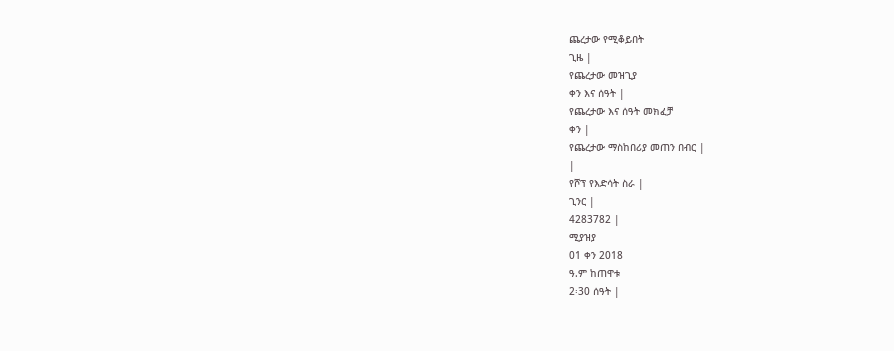ጨረታው የሚቆይበት
ጊዜ |
የጨረታው መዝጊያ
ቀን እና ሰዓት |
የጨረታው እና ሰዓት መክፈቻ
ቀን |
የጨረታው ማስከበሪያ መጠን በብር |
|
የሾፕ የእድሳት ስራ |
ጊንር |
4283782 |
ሚያዝያ
01 ቀን 2018
ዓ.ም ከጠዋቱ
2፡30 ሰዓት |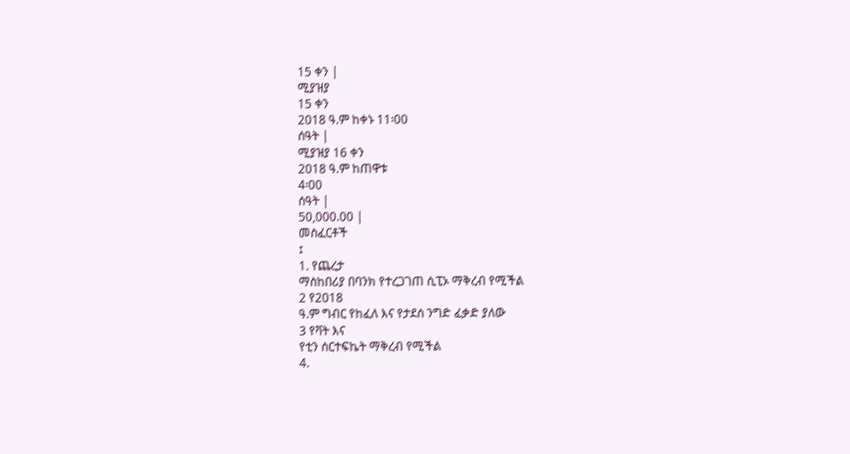15 ቀን |
ሚያዝያ
15 ቀን
2018 ዓ.ም ከቀኑ 11፡00
ሰዓት |
ሚያዝያ 16 ቀን
2018 ዓ.ም ከጠዋቱ
4፡00
ሰዓት |
50,000.00 |
መስፈርቶች
፤
1. የጨረታ
ማስከበሪያ በባንክ የተረጋገጠ ሲፒኦ ማቅረብ የሚችል
2 የ2018
ዓ.ም ግብር የከፈለ እና የታደሰ ንግድ ፈቃድ ያለው
3 የቫት እና
የቲን ሰርተፍኬት ማቅረብ የሚችል
4.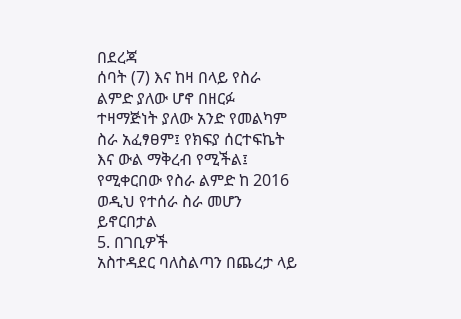በደረጃ
ሰባት (7) እና ከዛ በላይ የስራ ልምድ ያለው ሆኖ በዘርፉ ተዛማጅነት ያለው አንድ የመልካም ስራ አፈፃፀም፤ የክፍያ ሰርተፍኬት
እና ውል ማቅረብ የሚችል፤ የሚቀርበው የስራ ልምድ ከ 2016 ወዲህ የተሰራ ስራ መሆን ይኖርበታል
5. በገቢዎች
አስተዳደር ባለስልጣን በጨረታ ላይ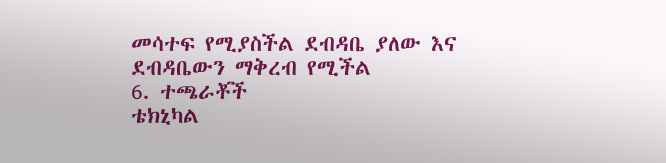መሳተፍ የሚያስችል ደብዳቤ ያለው እና ደብዳቤውን ማቅረብ የሚችል
6. ተጫራቾች
ቴክኒካል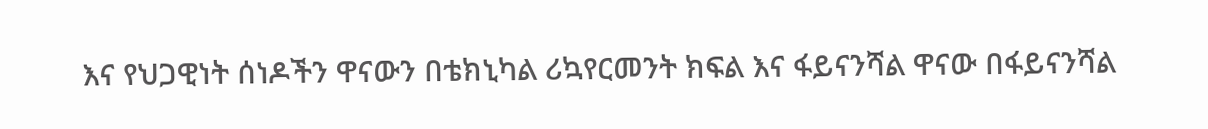እና የህጋዊነት ሰነዶችን ዋናውን በቴክኒካል ሪኳየርመንት ክፍል እና ፋይናንሻል ዋናው በፋይናንሻል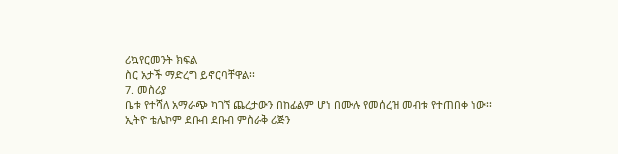ሪኳየርመንት ክፍል
ስር አታች ማድረግ ይኖርባቸዋል፡፡
7. መስሪያ
ቤቱ የተሻለ አማራጭ ካገኘ ጨረታውን በከፊልም ሆነ በሙሉ የመሰረዝ መብቱ የተጠበቀ ነው፡፡
ኢትዮ ቴሌኮም ደቡብ ደቡብ ምስራቅ ሪጅን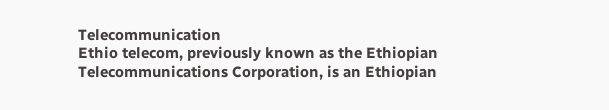Telecommunication
Ethio telecom, previously known as the Ethiopian Telecommunications Corporation, is an Ethiopian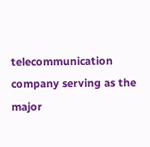telecommunication company serving as the major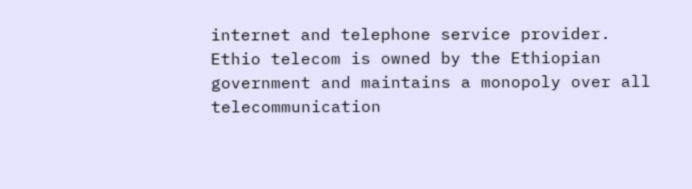internet and telephone service provider. Ethio telecom is owned by the Ethiopian government and maintains a monopoly over all telecommunication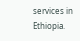services in Ethiopia.